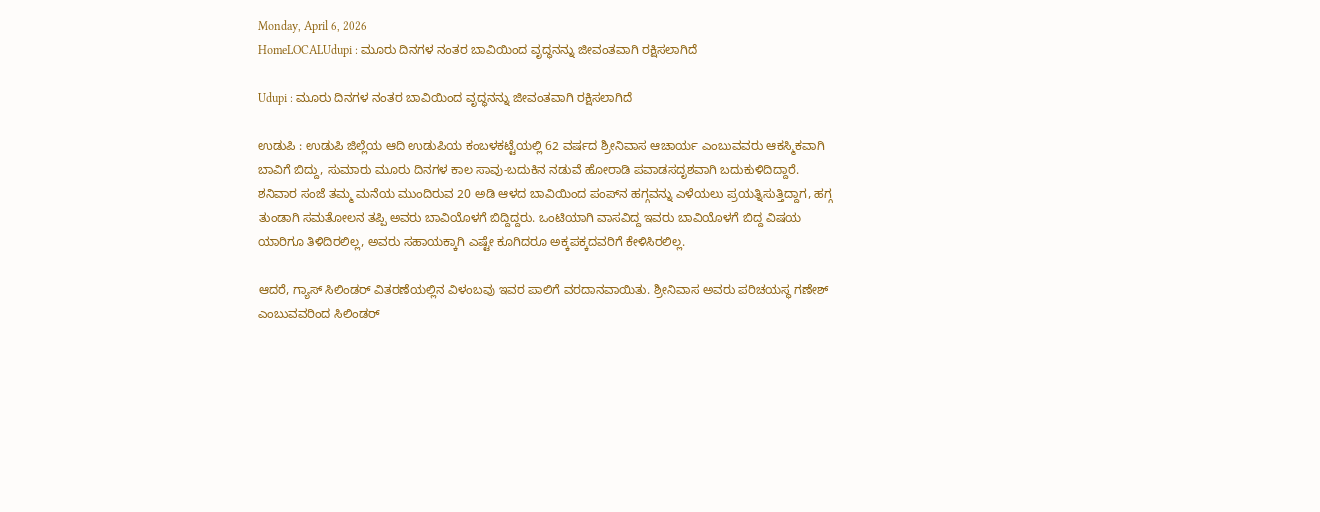Monday, April 6, 2026
HomeLOCALUdupi : ಮೂರು ದಿನಗಳ ನಂತರ ಬಾವಿಯಿಂದ ವೃದ್ಧನನ್ನು ಜೀವಂತವಾಗಿ ರಕ್ಷಿಸಲಾಗಿದೆ

Udupi : ಮೂರು ದಿನಗಳ ನಂತರ ಬಾವಿಯಿಂದ ವೃದ್ಧನನ್ನು ಜೀವಂತವಾಗಿ ರಕ್ಷಿಸಲಾಗಿದೆ

ಉಡುಪಿ : ಉಡುಪಿ ಜಿಲ್ಲೆಯ ಆದಿ ಉಡುಪಿಯ ಕಂಬಳಕಟ್ಟೆಯಲ್ಲಿ 62 ವರ್ಷದ ಶ್ರೀನಿವಾಸ ಆಚಾರ್ಯ ಎಂಬುವವರು ಆಕಸ್ಮಿಕವಾಗಿ ಬಾವಿಗೆ ಬಿದ್ದು, ಸುಮಾರು ಮೂರು ದಿನಗಳ ಕಾಲ ಸಾವು-ಬದುಕಿನ ನಡುವೆ ಹೋರಾಡಿ ಪವಾಡಸದೃಶವಾಗಿ ಬದುಕುಳಿದಿದ್ದಾರೆ. ಶನಿವಾರ ಸಂಜೆ ತಮ್ಮ ಮನೆಯ ಮುಂದಿರುವ 20 ಅಡಿ ಆಳದ ಬಾವಿಯಿಂದ ಪಂಪ್‌ನ ಹಗ್ಗವನ್ನು ಎಳೆಯಲು ಪ್ರಯತ್ನಿಸುತ್ತಿದ್ದಾಗ, ಹಗ್ಗ ತುಂಡಾಗಿ ಸಮತೋಲನ ತಪ್ಪಿ ಅವರು ಬಾವಿಯೊಳಗೆ ಬಿದ್ದಿದ್ದರು. ಒಂಟಿಯಾಗಿ ವಾಸವಿದ್ದ ಇವರು ಬಾವಿಯೊಳಗೆ ಬಿದ್ದ ವಿಷಯ ಯಾರಿಗೂ ತಿಳಿದಿರಲಿಲ್ಲ, ಅವರು ಸಹಾಯಕ್ಕಾಗಿ ಎಷ್ಟೇ ಕೂಗಿದರೂ ಅಕ್ಕಪಕ್ಕದವರಿಗೆ ಕೇಳಿಸಿರಲಿಲ್ಲ.

ಆದರೆ, ಗ್ಯಾಸ್ ಸಿಲಿಂಡರ್ ವಿತರಣೆಯಲ್ಲಿನ ವಿಳಂಬವು ಇವರ ಪಾಲಿಗೆ ವರದಾನವಾಯಿತು. ಶ್ರೀನಿವಾಸ ಅವರು ಪರಿಚಯಸ್ಥ ಗಣೇಶ್ ಎಂಬುವವರಿಂದ ಸಿಲಿಂಡರ್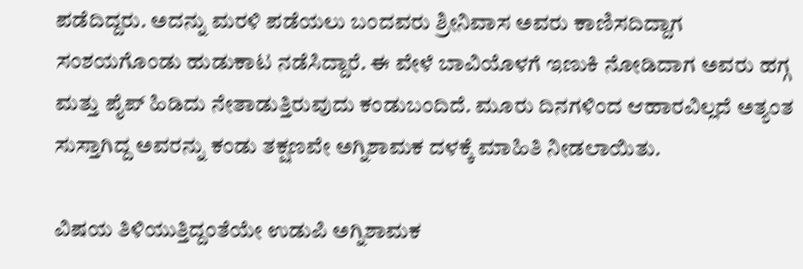ಪಡೆದಿದ್ದರು. ಅದನ್ನು ಮರಳಿ ಪಡೆಯಲು ಬಂದವರು ಶ್ರೀನಿವಾಸ ಅವರು ಕಾಣಿಸದಿದ್ದಾಗ ಸಂಶಯಗೊಂಡು ಹುಡುಕಾಟ ನಡೆಸಿದ್ದಾರೆ. ಈ ವೇಳೆ ಬಾವಿಯೊಳಗೆ ಇಣುಕಿ ನೋಡಿದಾಗ ಅವರು ಹಗ್ಗ ಮತ್ತು ಪೈಪ್ ಹಿಡಿದು ನೇತಾಡುತ್ತಿರುವುದು ಕಂಡುಬಂದಿದೆ. ಮೂರು ದಿನಗಳಿಂದ ಆಹಾರವಿಲ್ಲದೆ ಅತ್ಯಂತ ಸುಸ್ತಾಗಿದ್ದ ಅವರನ್ನು ಕಂಡು ತಕ್ಷಣವೇ ಅಗ್ನಿಶಾಮಕ ದಳಕ್ಕೆ ಮಾಹಿತಿ ನೀಡಲಾಯಿತು.

ವಿಷಯ ತಿಳಿಯುತ್ತಿದ್ದಂತೆಯೇ ಉಡುಪಿ ಅಗ್ನಿಶಾಮಕ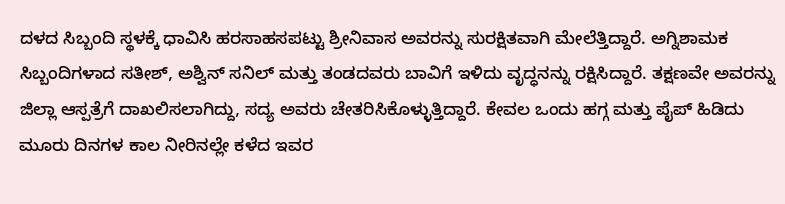ದಳದ ಸಿಬ್ಬಂದಿ ಸ್ಥಳಕ್ಕೆ ಧಾವಿಸಿ ಹರಸಾಹಸಪಟ್ಟು ಶ್ರೀನಿವಾಸ ಅವರನ್ನು ಸುರಕ್ಷಿತವಾಗಿ ಮೇಲೆತ್ತಿದ್ದಾರೆ. ಅಗ್ನಿಶಾಮಕ ಸಿಬ್ಬಂದಿಗಳಾದ ಸತೀಶ್, ಅಶ್ವಿನ್ ಸನಿಲ್ ಮತ್ತು ತಂಡದವರು ಬಾವಿಗೆ ಇಳಿದು ವೃದ್ಧನನ್ನು ರಕ್ಷಿಸಿದ್ದಾರೆ. ತಕ್ಷಣವೇ ಅವರನ್ನು ಜಿಲ್ಲಾ ಆಸ್ಪತ್ರೆಗೆ ದಾಖಲಿಸಲಾಗಿದ್ದು, ಸದ್ಯ ಅವರು ಚೇತರಿಸಿಕೊಳ್ಳುತ್ತಿದ್ದಾರೆ. ಕೇವಲ ಒಂದು ಹಗ್ಗ ಮತ್ತು ಪೈಪ್ ಹಿಡಿದು ಮೂರು ದಿನಗಳ ಕಾಲ ನೀರಿನಲ್ಲೇ ಕಳೆದ ಇವರ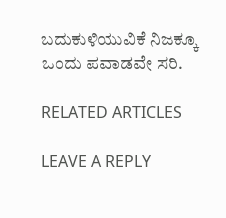ಬದುಕುಳಿಯುವಿಕೆ ನಿಜಕ್ಕೂ ಒಂದು ಪವಾಡವೇ ಸರಿ.

RELATED ARTICLES

LEAVE A REPLY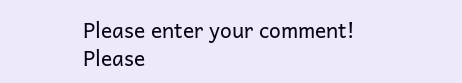Please enter your comment!
Please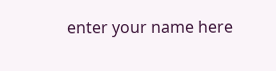enter your name here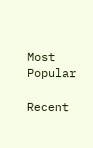Most Popular

Recent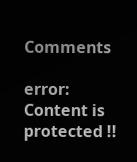Comments

error: Content is protected !!